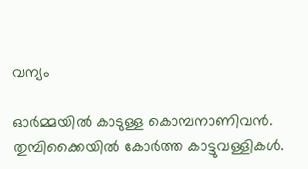വന്യം

ഓർമ്മയിൽ കാടുള്ള കൊമ്പനാണിവൻ. തുമ്പിക്കൈയിൽ കോർത്ത കാട്ടുവള്ളികൾ.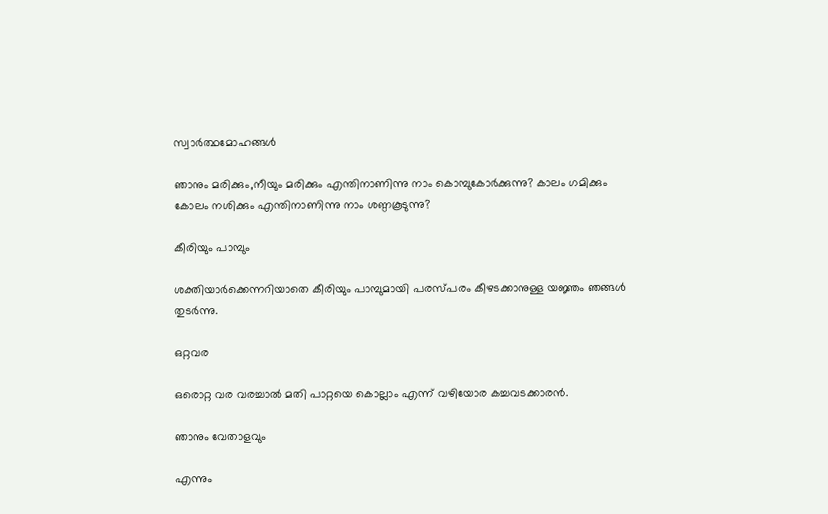സ്വാർത്ഥമോഹങ്ങൾ

ഞാനും മരിക്കും,നീയും മരിക്കും എന്തിനാണിന്നു നാം കൊമ്പുകോർക്കുന്നു? കാലം ഗമിക്കും കോലം നശിക്കും എന്തിനാണിന്നു നാം ശണ്ഠകൂടുന്നു?

കീരിയും പാമ്പും

ശക്തിയാര്‍ക്കെന്നറിയാതെ കീരിയും പാമ്പുമായി പരസ്പരം കീഴടക്കാനുള്ള യജ്ഞം ഞങ്ങള്‍ തുടര്‍ന്നു.

ഒറ്റവര

ഒരൊറ്റ വര വരച്ചാൽ മതി പാറ്റയെ കൊല്ലാം എന്ന് വഴിയോര കച്ചവടക്കാരൻ.

ഞാനും വേതാളവും

എന്നും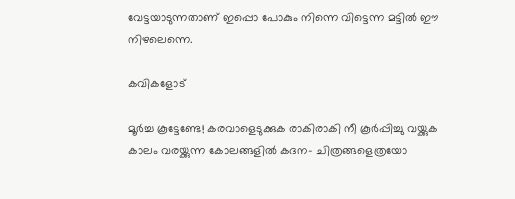വേട്ടയാടുന്നതാണ് ഇപ്പൊ പോകും നിന്നെ വിട്ടെന്ന മട്ടിൽ ഈ നിഴലെന്നെ.

കവികളോട്

മൂർച്ച കൂട്ടേണ്ടേ! കരവാളെടുക്കുക രാകിരാകി നീ കൂർപ്പിച്ചു വയ്ക്കുക കാലം വരയ്ക്കുന്ന കോലങ്ങളിൽ കദന- ചിത്രങ്ങളെത്രയോ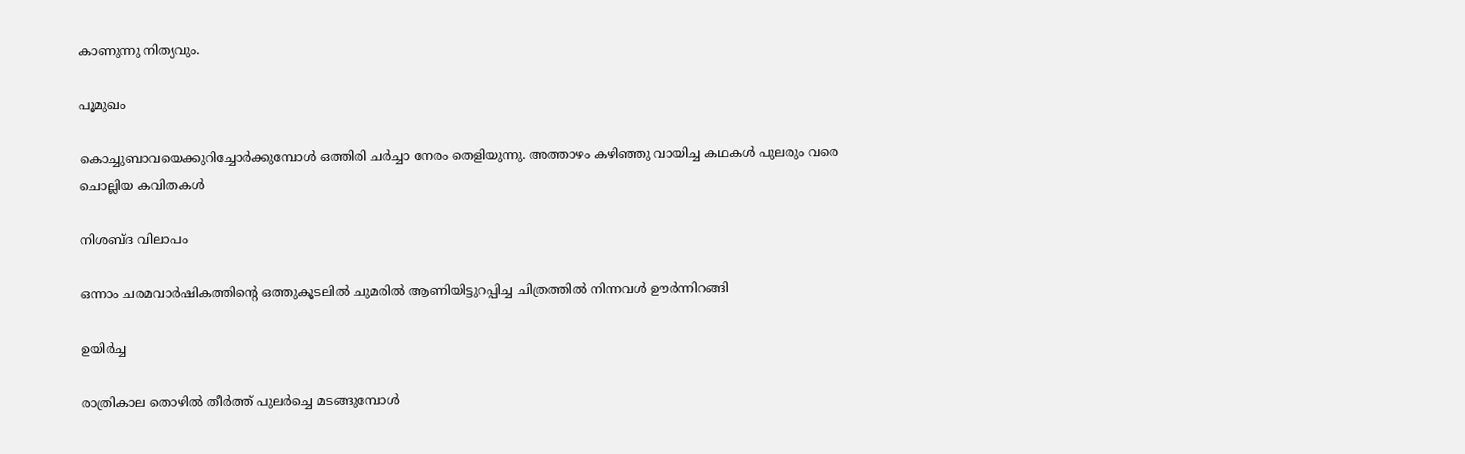കാണുന്നു നിത്യവും.

പൂമുഖം

കൊച്ചുബാവയെക്കുറിച്ചോർക്കുമ്പോൾ ഒത്തിരി ചർച്ചാ നേരം തെളിയുന്നു. അത്താഴം കഴിഞ്ഞു വായിച്ച കഥകൾ പുലരും വരെ ചൊല്ലിയ കവിതകൾ

നിശബ്ദ വിലാപം

ഒന്നാം ചരമവാർഷികത്തിന്റെ ഒത്തുകൂടലിൽ ചുമരിൽ ആണിയിട്ടുറപ്പിച്ച ചിത്രത്തിൽ നിന്നവൾ ഊർന്നിറങ്ങി

ഉയിർച്ച

രാത്രികാല തൊഴിൽ തീർത്ത് പുലർച്ചെ മടങ്ങുമ്പോൾ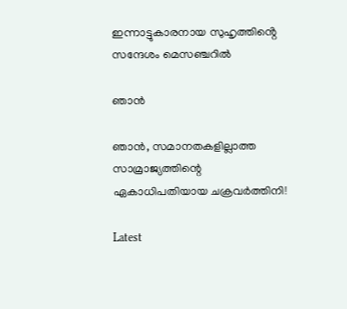ഇന്നാട്ടുകാരനായ സുഹൃത്തിൻ്റെ സന്ദേശം മെസഞ്ചറിൽ

ഞാൻ

ഞാൻ, സമാനതകളില്ലാത്ത സാമ്രാജ്യത്തിന്റെ ഏകാധിപതിയായ ചക്രവർത്തിനി!

Latest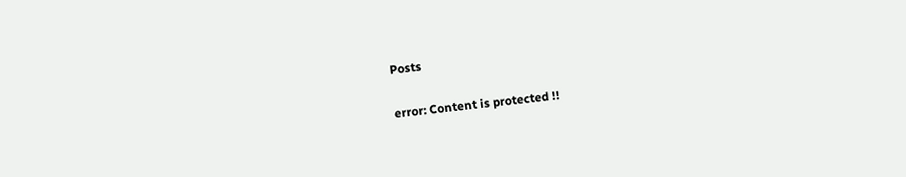Posts

error: Content is protected !!